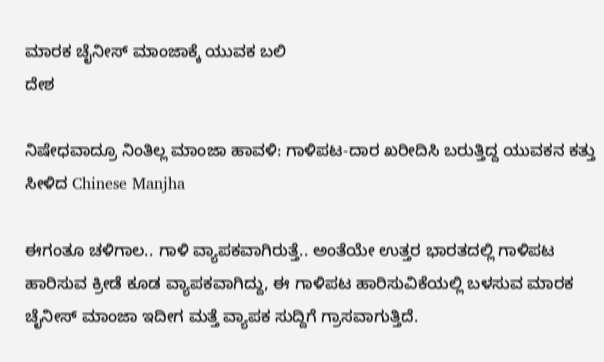ಮಾರಕ ಚೈನೀಸ್ ಮಾಂಜಾಕ್ಕೆ ಯುವಕ ಬಲಿ
ದೇಶ

ನಿಷೇಧವಾದ್ರೂ ನಿಂತಿಲ್ಲ ಮಾಂಜಾ ಹಾವಳಿ: ಗಾಳಿಪಟ-ದಾರ ಖರೀದಿಸಿ ಬರುತ್ತಿದ್ದ ಯುವಕನ ಕತ್ತು ಸೀಳಿದ Chinese Manjha

ಈಗಂತೂ ಚಳಿಗಾಲ.. ಗಾಳಿ ವ್ಯಾಪಕವಾಗಿರುತ್ತೆ.. ಅಂತೆಯೇ ಉತ್ತರ ಭಾರತದಲ್ಲಿ ಗಾಳಿಪಟ ಹಾರಿಸುವ ಕ್ರೀಡೆ ಕೂಡ ವ್ಯಾಪಕವಾಗಿದ್ದು, ಈ ಗಾಳಿಪಟ ಹಾರಿಸುವಿಕೆಯಲ್ಲಿ ಬಳಸುವ ಮಾರಕ ಚೈನೀಸ್ ಮಾಂಜಾ ಇದೀಗ ಮತ್ತೆ ವ್ಯಾಪಕ ಸುದ್ದಿಗೆ ಗ್ರಾಸವಾಗುತ್ತಿದೆ.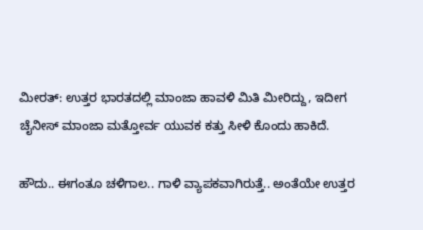ಮೀರತ್: ಉತ್ತರ ಭಾರತದಲ್ಲಿ ಮಾಂಜಾ ಹಾವಳಿ ಮಿತಿ ಮೀರಿದ್ದು, ಇದೀಗ ಚೈನೀಸ್ ಮಾಂಜಾ ಮತ್ತೋರ್ವ ಯುವಕ ಕತ್ತು ಸೀಳಿ ಕೊಂದು ಹಾಕಿದೆ.

ಹೌದು.. ಈಗಂತೂ ಚಳಿಗಾಲ.. ಗಾಳಿ ವ್ಯಾಪಕವಾಗಿರುತ್ತೆ.. ಅಂತೆಯೇ ಉತ್ತರ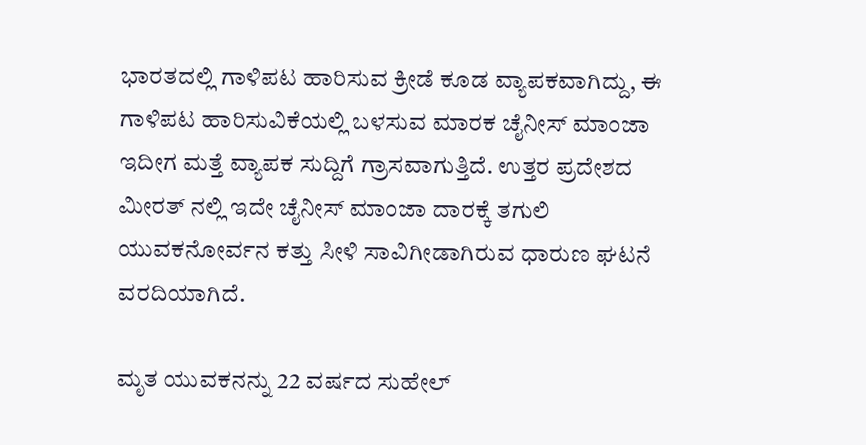ಭಾರತದಲ್ಲಿ ಗಾಳಿಪಟ ಹಾರಿಸುವ ಕ್ರೀಡೆ ಕೂಡ ವ್ಯಾಪಕವಾಗಿದ್ದು, ಈ ಗಾಳಿಪಟ ಹಾರಿಸುವಿಕೆಯಲ್ಲಿ ಬಳಸುವ ಮಾರಕ ಚೈನೀಸ್ ಮಾಂಜಾ ಇದೀಗ ಮತ್ತೆ ವ್ಯಾಪಕ ಸುದ್ದಿಗೆ ಗ್ರಾಸವಾಗುತ್ತಿದೆ. ಉತ್ತರ ಪ್ರದೇಶದ ಮೀರತ್ ನಲ್ಲಿ ಇದೇ ಚೈನೀಸ್ ಮಾಂಜಾ ದಾರಕ್ಕೆ ತಗುಲಿ ಯುವಕನೋರ್ವನ ಕತ್ತು ಸೀಳಿ ಸಾವಿಗೀಡಾಗಿರುವ ಧಾರುಣ ಘಟನೆ ವರದಿಯಾಗಿದೆ.

ಮೃತ ಯುವಕನನ್ನು 22 ವರ್ಷದ ಸುಹೇಲ್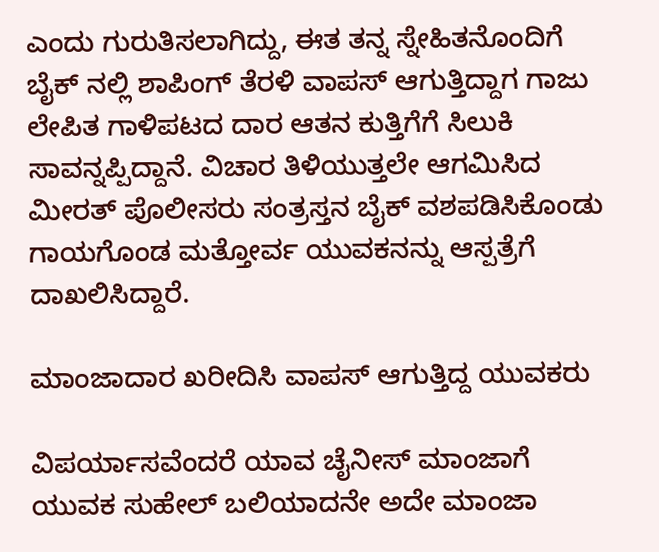ಎಂದು ಗುರುತಿಸಲಾಗಿದ್ದು, ಈತ ತನ್ನ ಸ್ನೇಹಿತನೊಂದಿಗೆ ಬೈಕ್ ನಲ್ಲಿ ಶಾಪಿಂಗ್ ತೆರಳಿ ವಾಪಸ್ ಆಗುತ್ತಿದ್ದಾಗ ಗಾಜು ಲೇಪಿತ ಗಾಳಿಪಟದ ದಾರ ಆತನ ಕುತ್ತಿಗೆಗೆ ಸಿಲುಕಿ ಸಾವನ್ನಪ್ಪಿದ್ದಾನೆ. ವಿಚಾರ ತಿಳಿಯುತ್ತಲೇ ಆಗಮಿಸಿದ ಮೀರತ್ ಪೊಲೀಸರು ಸಂತ್ರಸ್ತನ ಬೈಕ್ ವಶಪಡಿಸಿಕೊಂಡು ಗಾಯಗೊಂಡ ಮತ್ತೋರ್ವ ಯುವಕನನ್ನು ಆಸ್ಪತ್ರೆಗೆ ದಾಖಲಿಸಿದ್ದಾರೆ.

ಮಾಂಜಾದಾರ ಖರೀದಿಸಿ ವಾಪಸ್ ಆಗುತ್ತಿದ್ದ ಯುವಕರು

ವಿಪರ್ಯಾಸವೆಂದರೆ ಯಾವ ಚೈನೀಸ್ ಮಾಂಜಾಗೆ ಯುವಕ ಸುಹೇಲ್ ಬಲಿಯಾದನೇ ಅದೇ ಮಾಂಜಾ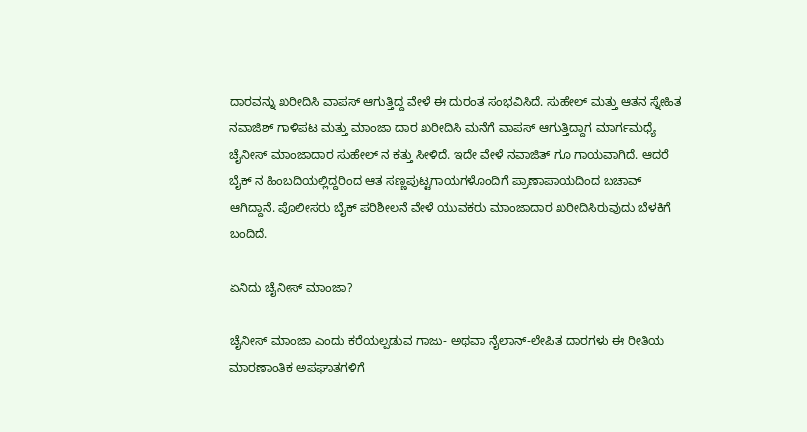ದಾರವನ್ನು ಖರೀದಿಸಿ ವಾಪಸ್ ಆಗುತ್ತಿದ್ದ ವೇಳೆ ಈ ದುರಂತ ಸಂಭವಿಸಿದೆ. ಸುಹೇಲ್ ಮತ್ತು ಆತನ ಸ್ನೇಹಿತ ನವಾಜಿಶ್ ಗಾಳಿಪಟ ಮತ್ತು ಮಾಂಜಾ ದಾರ ಖರೀದಿಸಿ ಮನೆಗೆ ವಾಪಸ್ ಆಗುತ್ತಿದ್ದಾಗ ಮಾರ್ಗಮಧ್ಯೆ ಚೈನೀಸ್ ಮಾಂಜಾದಾರ ಸುಹೇಲ್ ನ ಕತ್ತು ಸೀಳಿದೆ. ಇದೇ ವೇಳೆ ನವಾಜಿತ್ ಗೂ ಗಾಯವಾಗಿದೆ. ಆದರೆ ಬೈಕ್ ನ ಹಿಂಬದಿಯಲ್ಲಿದ್ದರಿಂದ ಆತ ಸಣ್ಣಪುಟ್ಟಗಾಯಗಳೊಂದಿಗೆ ಪ್ರಾಣಾಪಾಯದಿಂದ ಬಚಾವ್ ಆಗಿದ್ದಾನೆ. ಪೊಲೀಸರು ಬೈಕ್ ಪರಿಶೀಲನೆ ವೇಳೆ ಯುವಕರು ಮಾಂಜಾದಾರ ಖರೀದಿಸಿರುವುದು ಬೆಳಕಿಗೆ ಬಂದಿದೆ.

ಏನಿದು ಚೈನೀಸ್ ಮಾಂಜಾ?

ಚೈನೀಸ್ ಮಾಂಜಾ ಎಂದು ಕರೆಯಲ್ಪಡುವ ಗಾಜು- ಅಥವಾ ನೈಲಾನ್-ಲೇಪಿತ ದಾರಗಳು ಈ ರೀತಿಯ ಮಾರಣಾಂತಿಕ ಅಪಘಾತಗಳಿಗೆ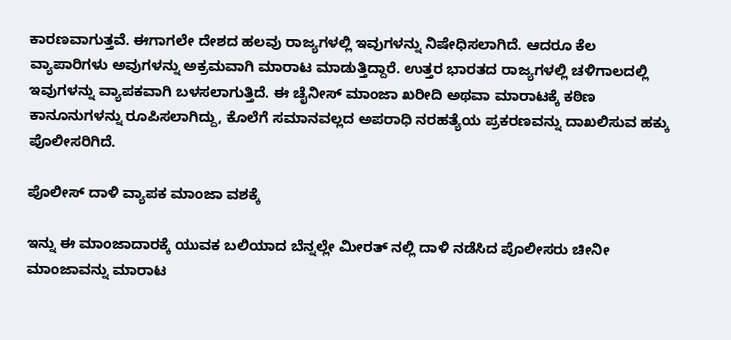ಕಾರಣವಾಗುತ್ತವೆ. ಈಗಾಗಲೇ ದೇಶದ ಹಲವು ರಾಜ್ಯಗಳಲ್ಲಿ ಇವುಗಳನ್ನು ನಿಷೇಧಿಸಲಾಗಿದೆ. ಆದರೂ ಕೆಲ ವ್ಯಾಪಾರಿಗಳು ಅವುಗಳನ್ನು ಅಕ್ರಮವಾಗಿ ಮಾರಾಟ ಮಾಡುತ್ತಿದ್ದಾರೆ. ಉತ್ತರ ಭಾರತದ ರಾಜ್ಯಗಳಲ್ಲಿ ಚಳಿಗಾಲದಲ್ಲಿ ಇವುಗಳನ್ನು ವ್ಯಾಪಕವಾಗಿ ಬಳಸಲಾಗುತ್ತಿದೆ. ಈ ಚೈನೀಸ್ ಮಾಂಜಾ ಖರೀದಿ ಅಥವಾ ಮಾರಾಟಕ್ಕೆ ಕಠಿಣ ಕಾನೂನುಗಳನ್ನು ರೂಪಿಸಲಾಗಿದ್ದು, ಕೊಲೆಗೆ ಸಮಾನವಲ್ಲದ ಅಪರಾಧಿ ನರಹತ್ಯೆಯ ಪ್ರಕರಣವನ್ನು ದಾಖಲಿಸುವ ಹಕ್ಕು ಪೊಲೀಸರಿಗಿದೆ.

ಪೊಲೀಸ್ ದಾಳಿ ವ್ಯಾಪಕ ಮಾಂಜಾ ವಶಕ್ಕೆ

ಇನ್ನು ಈ ಮಾಂಜಾದಾರಕ್ಕೆ ಯುವಕ ಬಲಿಯಾದ ಬೆನ್ನಲ್ಲೇ ಮೀರತ್ ನಲ್ಲಿ ದಾಳಿ ನಡೆಸಿದ ಪೊಲೀಸರು ಚೀನೀ ಮಾಂಜಾವನ್ನು ಮಾರಾಟ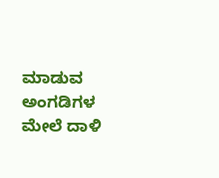ಮಾಡುವ ಅಂಗಡಿಗಳ ಮೇಲೆ ದಾಳಿ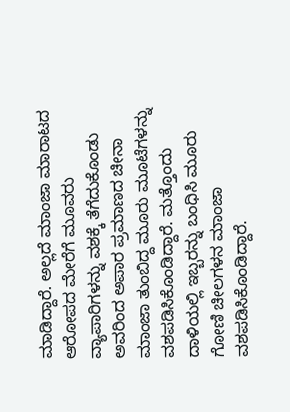ಮಾಡಿದ್ದಾರೆ. ಅಲ್ಲದೆ ಮಾಂಜಾ ಮಾರಾಟದ ಆರೋಪದ ಮೇರೆಗೆ ಮೂವರು ವ್ಯಾಪಾರಿಗಳನ್ನು ವಶಕ್ಕೆ ತೆಗೆದುಕೊಂಡು ಅವರಿಂದ ಅಪಾರ ಪ್ರಮಾಣದ ಚೀನಾ ಮಾಂಜಾ ತುಂಬಿದ್ದ ಮೂರು ಮೂಟೆಗಳನ್ನು ವಶಪಡಿಸಿಕೊಂಡಿದ್ದಾರೆ. ಮತ್ತೊಂದು ದಾಳಿಯಲ್ಲಿ ಇಬ್ಬರನ್ನು ಬಂಧಿಸಿ ಮೂರು ಗೋಣಿ ಚೀಲಗಳನ ಮಾಂಜಾ ವಶಪಡಿಸಿಕೊಂಡಿದ್ದಾರೆ.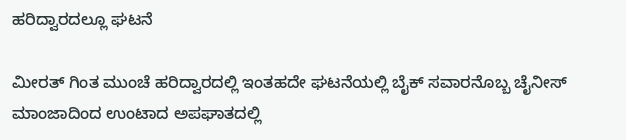ಹರಿದ್ವಾರದಲ್ಲೂ ಘಟನೆ

ಮೀರತ್ ಗಿಂತ ಮುಂಚೆ ಹರಿದ್ವಾರದಲ್ಲಿ ಇಂತಹದೇ ಘಟನೆಯಲ್ಲಿ ಬೈಕ್ ಸವಾರನೊಬ್ಬ ಚೈನೀಸ್ ಮಾಂಜಾದಿಂದ ಉಂಟಾದ ಅಪಘಾತದಲ್ಲಿ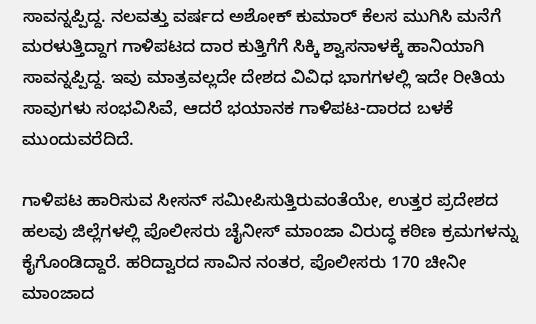ಸಾವನ್ನಪ್ಪಿದ್ದ. ನಲವತ್ತು ವರ್ಷದ ಅಶೋಕ್ ಕುಮಾರ್ ಕೆಲಸ ಮುಗಿಸಿ ಮನೆಗೆ ಮರಳುತ್ತಿದ್ದಾಗ ಗಾಳಿಪಟದ ದಾರ ಕುತ್ತಿಗೆಗೆ ಸಿಕ್ಕಿ ಶ್ವಾಸನಾಳಕ್ಕೆ ಹಾನಿಯಾಗಿ ಸಾವನ್ನಪ್ಪಿದ್ದ. ಇವು ಮಾತ್ರವಲ್ಲದೇ ದೇಶದ ವಿವಿಧ ಭಾಗಗಳಲ್ಲಿ ಇದೇ ರೀತಿಯ ಸಾವುಗಳು ಸಂಭವಿಸಿವೆ, ಆದರೆ ಭಯಾನಕ ಗಾಳಿಪಟ-ದಾರದ ಬಳಕೆ ಮುಂದುವರೆದಿದೆ.

ಗಾಳಿಪಟ ಹಾರಿಸುವ ಸೀಸನ್ ಸಮೀಪಿಸುತ್ತಿರುವಂತೆಯೇ, ಉತ್ತರ ಪ್ರದೇಶದ ಹಲವು ಜಿಲ್ಲೆಗಳಲ್ಲಿ ಪೊಲೀಸರು ಚೈನೀಸ್ ಮಾಂಜಾ ವಿರುದ್ಧ ಕಠಿಣ ಕ್ರಮಗಳನ್ನು ಕೈಗೊಂಡಿದ್ದಾರೆ. ಹರಿದ್ವಾರದ ಸಾವಿನ ನಂತರ, ಪೊಲೀಸರು 170 ಚೀನೀ ಮಾಂಜಾದ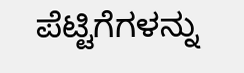ಪೆಟ್ಟಿಗೆಗಳನ್ನು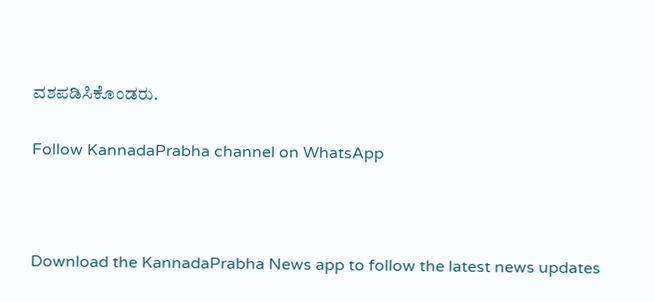ವಶಪಡಿಸಿಕೊಂಡರು.

Follow KannadaPrabha channel on WhatsApp



Download the KannadaPrabha News app to follow the latest news updates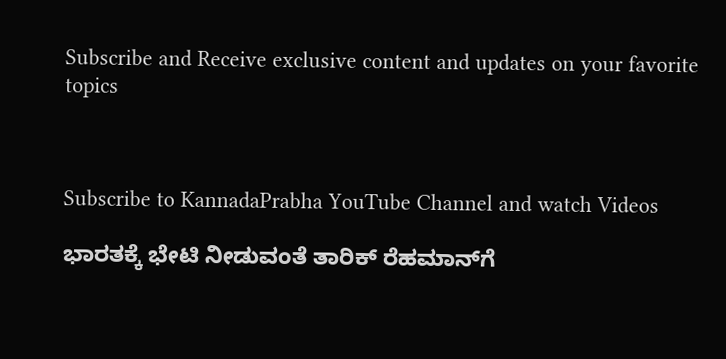Subscribe and Receive exclusive content and updates on your favorite topics



Subscribe to KannadaPrabha YouTube Channel and watch Videos

ಭಾರತಕ್ಕೆ ಭೇಟಿ ನೀಡುವಂತೆ ತಾರಿಕ್ ರೆಹಮಾನ್‌ಗೆ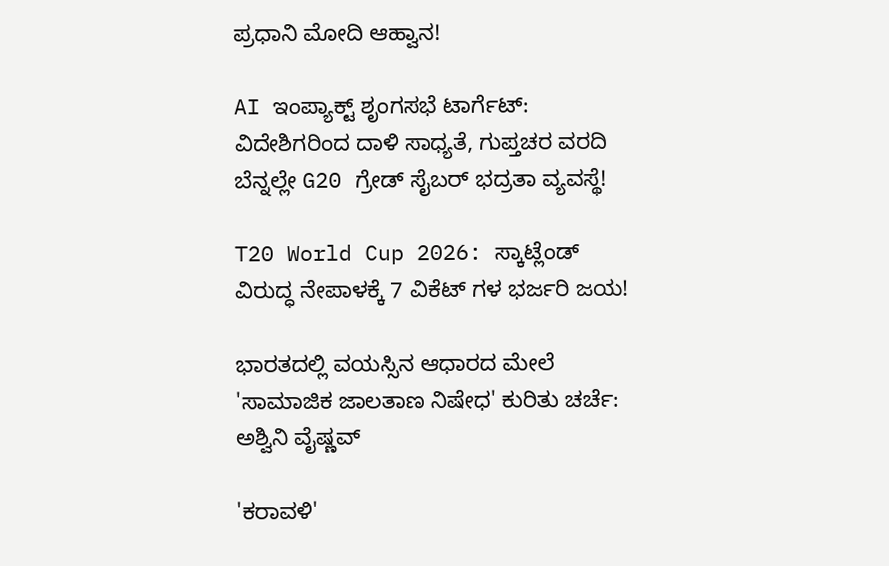ಪ್ರಧಾನಿ ಮೋದಿ ಆಹ್ವಾನ!

AI ಇಂಪ್ಯಾಕ್ಟ್ ಶೃಂಗಸಭೆ ಟಾರ್ಗೆಟ್: ವಿದೇಶಿಗರಿಂದ ದಾಳಿ ಸಾಧ್ಯತೆ, ಗುಪ್ತಚರ ವರದಿ ಬೆನ್ನಲ್ಲೇ G20 ಗ್ರೇಡ್ ಸೈಬರ್ ಭದ್ರತಾ ವ್ಯವಸ್ಥೆ!

T20 World Cup 2026: ಸ್ಕಾಟ್ಲೆಂಡ್ ವಿರುದ್ಧ ನೇಪಾಳಕ್ಕೆ 7 ವಿಕೆಟ್ ಗಳ ಭರ್ಜರಿ ಜಯ!

ಭಾರತದಲ್ಲಿ ವಯಸ್ಸಿನ ಆಧಾರದ ಮೇಲೆ 'ಸಾಮಾಜಿಕ ಜಾಲತಾಣ ನಿಷೇಧ' ಕುರಿತು ಚರ್ಚೆ: ಅಶ್ವಿನಿ ವೈಷ್ಣವ್

'ಕರಾವಳಿ'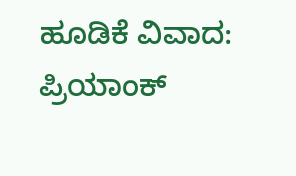ಹೂಡಿಕೆ ವಿವಾದ: ಪ್ರಿಯಾಂಕ್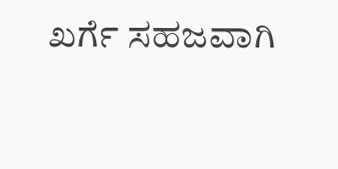ಖರ್ಗೆ ಸಹಜವಾಗಿ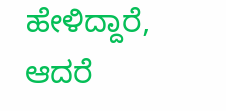ಹೇಳಿದ್ದಾರೆ, ಆದರೆ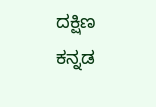ದಕ್ಷಿಣ ಕನ್ನಡ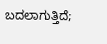ಬದಲಾಗುತ್ತಿದೆ;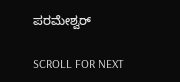ಪರಮೇಶ್ವರ್

SCROLL FOR NEXT